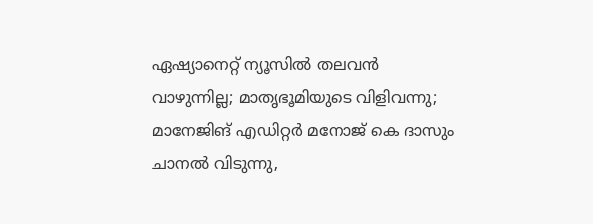ഏഷ്യാനെറ്റ് ന്യൂസില്‍ തലവന്‍ വാഴുന്നില്ല; മാതൃഭൂമിയുടെ വിളിവന്നു; മാനേജിങ് എഡിറ്റര്‍ മനോജ് കെ ദാസും ചാനല്‍ വിടുന്നു,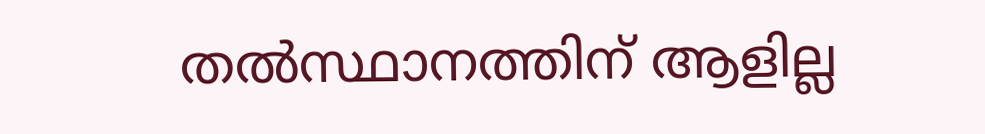തല്‍സ്ഥാനത്തിന് ആളില്ല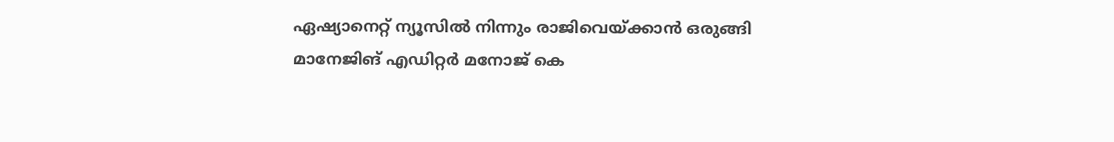ഏഷ്യാനെറ്റ് ന്യൂസില്‍ നിന്നും രാജിവെയ്ക്കാന്‍ ഒരുങ്ങി മാനേജിങ് എഡിറ്റര്‍ മനോജ് കെ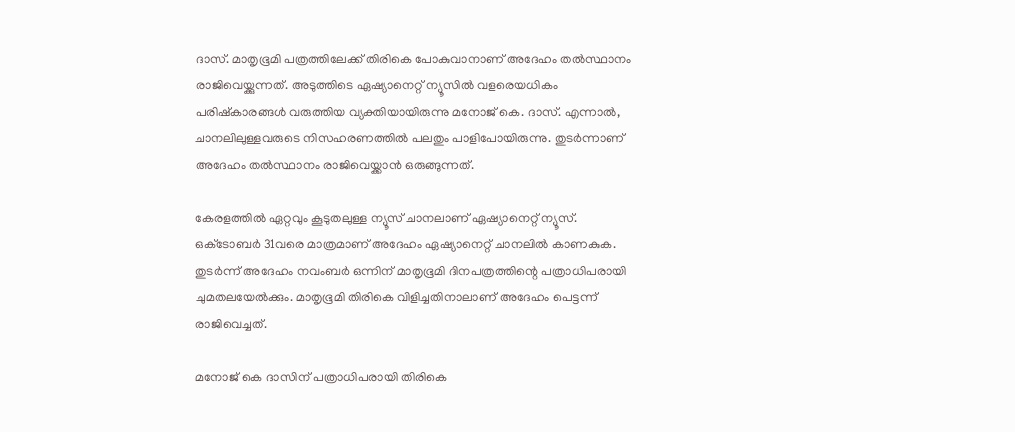ദാസ്. മാതൃഭൂമി പത്രത്തിലേക്ക് തിരികെ പോകുവാനാണ് അദേഹം തല്‍സ്ഥാനം രാജിവെയ്ക്കുന്നത്. അടുത്തിടെ ഏഷ്യാനെറ്റ് ന്യൂസില്‍ വളരെയധികം പരിഷ്‌കാരങ്ങള്‍ വരുത്തിയ വ്യക്തിയായിരുന്നു മനോജ് കെ. ദാസ്. എന്നാല്‍, ചാനലിലുള്ളവരുടെ നിസഹരണത്തില്‍ പലതും പാളിപോയിരുന്നു. തുടര്‍ന്നാണ് അദേഹം തല്‍സ്ഥാനം രാജിവെയ്ക്കാന്‍ ഒരുങ്ങുന്നത്.

കേരളത്തില്‍ ഏറ്റവും കൂടുതലുള്ള ന്യൂസ് ചാനലാണ് ഏഷ്യാനെറ്റ് ന്യൂസ്. ഒക്‌ടോബര്‍ 31വരെ മാത്രമാണ് അദേഹം ഏഷ്യാനെറ്റ് ചാനലില്‍ കാണകുക. തുടര്‍ന്ന് അദേഹം നവംബര്‍ ഒന്നിന് മാതൃഭൂമി ദിനപത്രത്തിന്റെ പത്രാധിപരായി ചുമതലയേല്‍ക്കും. മാതൃഭൂമി തിരികെ വിളിച്ചതിനാലാണ് അദേഹം പെട്ടന്ന് രാജിവെച്ചത്.

മനോജ് കെ ദാസിന് പത്രാധിപരായി തിരികെ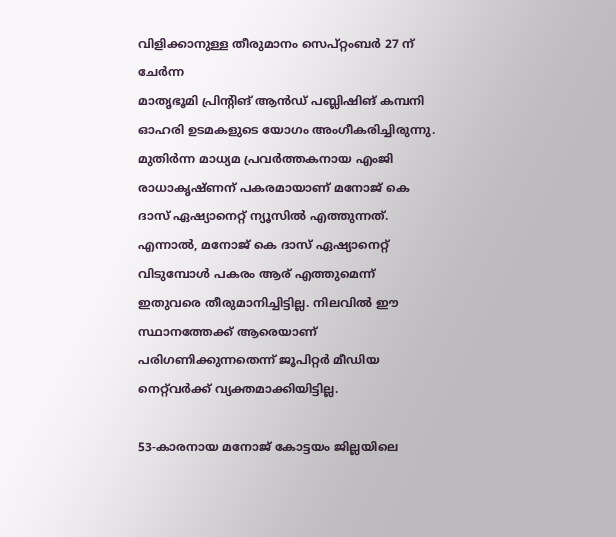വിളിക്കാനുള്ള തീരുമാനം സെപ്റ്റംബര്‍ 27 ന് ചേര്‍ന്ന
മാതൃഭൂമി പ്രിന്റിങ് ആന്‍ഡ് പബ്ലിഷിങ് കമ്പനി ഓഹരി ഉടമകളുടെ യോഗം അംഗീകരിച്ചിരുന്നു.
മുതിര്‍ന്ന മാധ്യമ പ്രവര്‍ത്തകനായ എംജി രാധാകൃഷ്ണന് പകരമായാണ് മനോജ് കെ ദാസ് ഏഷ്യാനെറ്റ് ന്യൂസില്‍ എത്തുന്നത്. എന്നാല്‍, മനോജ് കെ ദാസ് ഏഷ്യാനെറ്റ് വിടുമ്പോള്‍ പകരം ആര് എത്തുമെന്ന് ഇതുവരെ തീരുമാനിച്ചിട്ടില്ല. നിലവില്‍ ഈ സ്ഥാനത്തേക്ക് ആരെയാണ് പരിഗണിക്കുന്നതെന്ന് ജൂപിറ്റര്‍ മീഡിയ നെറ്റ്‌വര്‍ക്ക് വ്യക്തമാക്കിയിട്ടില്ല.

53-കാരനായ മനോജ് കോട്ടയം ജില്ലയിലെ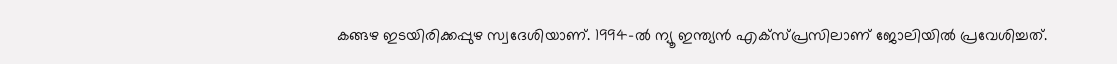കങ്ങഴ ഇടയിരിക്കപ്പുഴ സ്വദേശിയാണ്. 1994-ല്‍ ന്യൂ ഇന്ത്യന്‍ എക്‌സ്പ്രസിലാണ് ജോലിയില്‍ പ്രവേശിച്ചത്.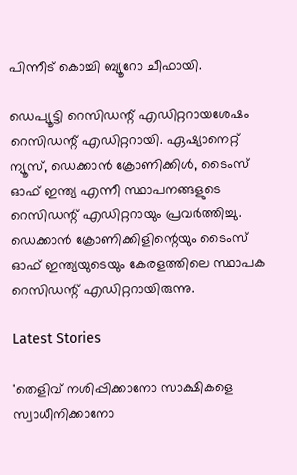പിന്നീട് കൊച്ചി ബ്യൂറോ ചീഫായി.

ഡെപ്യൂട്ടി റെസിഡന്റ് എഡിറ്ററായശേഷം റെസിഡന്റ് എഡിറ്ററായി. ഏഷ്യാനെറ്റ് ന്യൂസ്, ഡെക്കാന്‍ ക്രോണിക്കിള്‍, ടൈംസ് ഓഫ് ഇന്ത്യ എന്നീ സ്ഥാപനങ്ങളുടെ റെസിഡന്റ് എഡിറ്ററായും പ്രവര്‍ത്തിച്ചു. ഡെക്കാന്‍ ക്രോണിക്കിളിന്റെയും ടൈംസ് ഓഫ് ഇന്ത്യയുടെയും കേരളത്തിലെ സ്ഥാപക റെസിഡന്റ് എഡിറ്ററായിരുന്നു.

Latest Stories

'തെളിവ് നശിപ്പിക്കാനോ സാക്ഷികളെ സ്വാധീനിക്കാനോ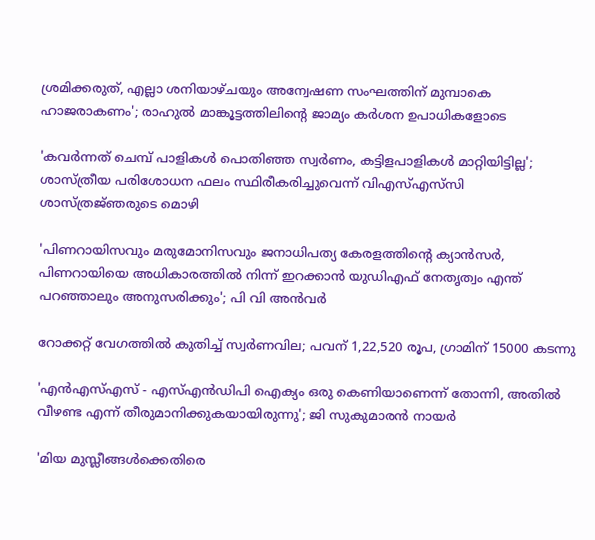ശ്രമിക്കരുത്, എല്ലാ ശനിയാഴ്ചയും അന്വേഷണ സംഘത്തിന് മുമ്പാകെ ഹാജരാകണം'; രാഹുൽ മാങ്കൂട്ടത്തിലിന്റെ ജാമ്യം കർശന ഉപാധികളോടെ

'കവർന്നത് ചെമ്പ് പാളികൾ പൊതിഞ്ഞ സ്വർണം, കട്ടിളപാളികൾ മാറ്റിയിട്ടില്ല'; ശാസ്ത്രീയ പരിശോധന ഫലം സ്ഥിരീകരിച്ചുവെന്ന് വിഎസ്എസ്‍സി ശാസ്ത്രജ്‌ഞരുടെ മൊഴി

'പിണറായിസവും മരുമോനിസവും ജനാധിപത്യ കേരളത്തിന്റെ ക്യാൻസർ, പിണറായിയെ അധികാരത്തിൽ നിന്ന് ഇറക്കാൻ യുഡിഎഫ് നേതൃത്വം എന്ത്‌ പറഞ്ഞാലും അനുസരിക്കും'; പി വി അൻവർ

റോക്കറ്റ് വേഗത്തിൽ കുതിച്ച് സ്വർണവില; പവന് 1,22,520 രൂപ, ഗ്രാമിന് 15000 കടന്നു

'എന്‍എസ്എസ് - എസ്എന്‍ഡിപി ഐക്യം ഒരു കെണിയാണെന്ന് തോന്നി, അതിൽ വീഴണ്ട എന്ന് തീരുമാനിക്കുകയായിരുന്നു'; ജി സുകുമാരൻ നായർ

'മിയ മുസ്ലീങ്ങള്‍ക്കെതിരെ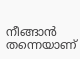നീങ്ങാന്‍ തന്നെയാണ്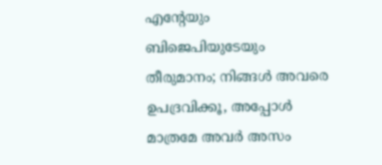എന്റേയും ബിജെപിയുടേയും തീരുമാനം; നിങ്ങള്‍ അവരെ ഉപദ്രവിക്കൂ, അപ്പോള്‍ മാത്രമേ അവര്‍ അസം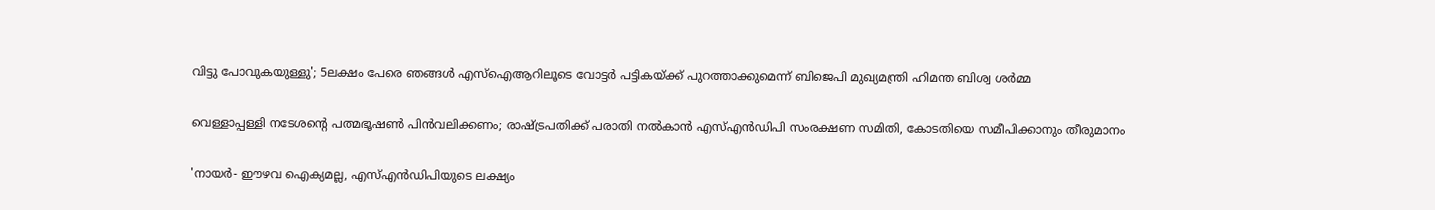വിട്ടു പോവുകയുള്ളു'; 5ലക്ഷം പേരെ ഞങ്ങള്‍ എസ്‌ഐആറിലൂടെ വോട്ടര്‍ പട്ടികയ്ക്ക് പുറത്താക്കുമെന്ന് ബിജെപി മുഖ്യമന്ത്രി ഹിമന്ത ബിശ്വ ശര്‍മ്മ

വെള്ളാപ്പള്ളി നടേശന്റെ പത്മഭൂഷൺ പിൻവലിക്കണം; രാഷ്ട്രപതിക്ക് പരാതി നൽകാൻ എസ്എൻഡിപി സംരക്ഷണ സമിതി, കോടതിയെ സമീപിക്കാനും തീരുമാനം

'നായർ- ഈഴവ ഐക്യമല്ല, എസ്എൻഡിപിയുടെ ലക്ഷ്യം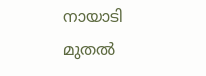നായാടി മുതൽ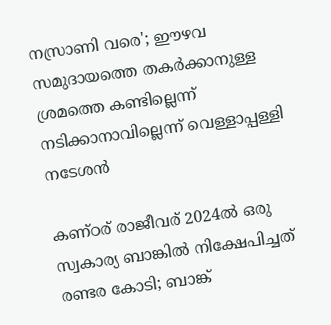നസ്രാണി വരെ'; ഈഴവ സമുദായത്തെ തകർക്കാനുള്ള ശ്രമത്തെ കണ്ടില്ലെന്ന് നടിക്കാനാവില്ലെന്ന് വെള്ളാപ്പള്ളി നടേശൻ

കണ്ഠര് രാജീവര് 2024ല്‍ ഒരു സ്വകാര്യ ബാങ്കില്‍ നിക്ഷേപിച്ചത് രണ്ടര കോടി; ബാങ്ക്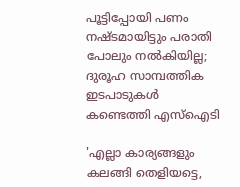പൂട്ടിപ്പോയി പണം നഷ്ടമായിട്ടും പരാതി പോലും നല്‍കിയില്ല; ദുരൂഹ സാമ്പത്തിക ഇടപാടുകള്‍ കണ്ടെത്തി എസ്‌ഐടി

'എല്ലാ കാര്യങ്ങളും കലങ്ങി തെളിയട്ടെ,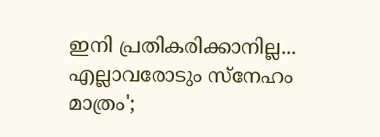ഇനി പ്രതികരിക്കാനില്ല... എല്ലാവരോടും സ്നേഹം മാത്രം';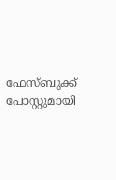ഫേസ്ബുക്ക് പോസ്റ്റുമായി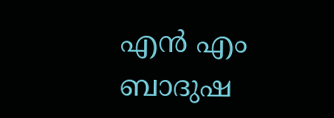എൻ എം ബാദുഷ